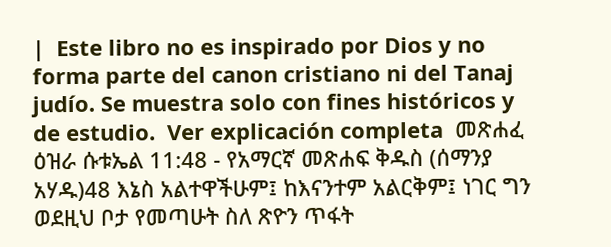|  Este libro no es inspirado por Dios y no forma parte del canon cristiano ni del Tanaj judío. Se muestra solo con fines históricos y de estudio.  Ver explicación completa  መጽሐፈ ዕዝራ ሱቱኤል 11:48 - የአማርኛ መጽሐፍ ቅዱስ (ሰማንያ አሃዱ)48 እኔስ አልተዋችሁም፤ ከእናንተም አልርቅም፤ ነገር ግን ወደዚህ ቦታ የመጣሁት ስለ ጽዮን ጥፋት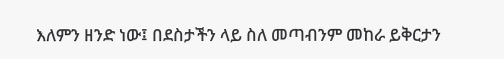እለምን ዘንድ ነው፤ በደስታችን ላይ ስለ መጣብንም መከራ ይቅርታን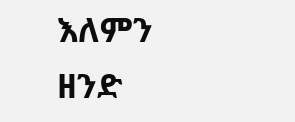እለምን ዘንድ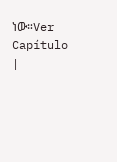ነው።Ver Capítulo |